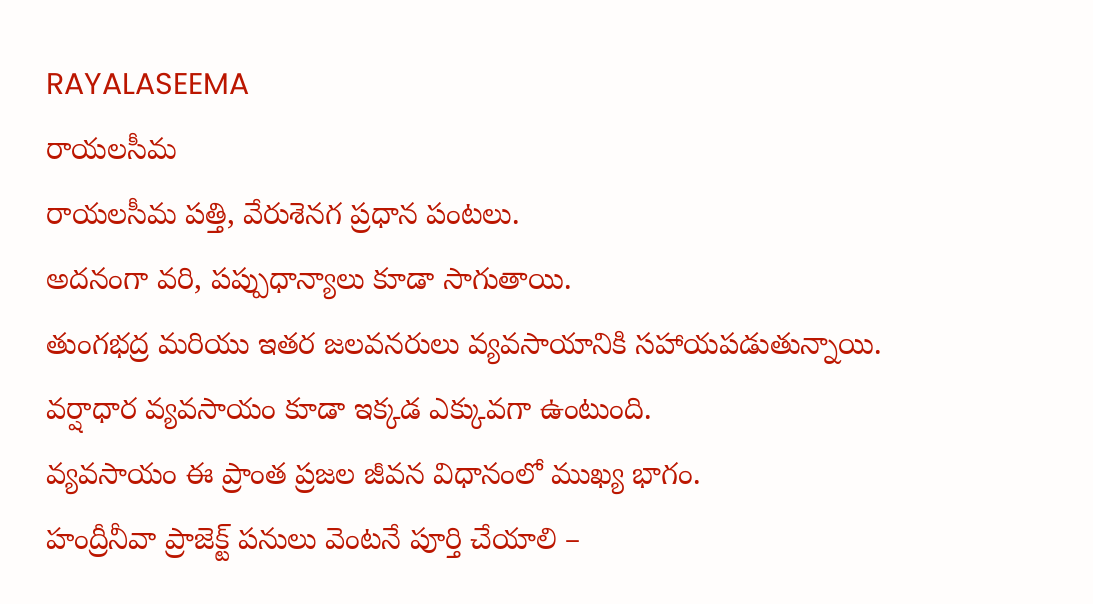RAYALASEEMA
రాయలసీమ
రాయలసీమ పత్తి, వేరుశెనగ ప్రధాన పంటలు.
అదనంగా వరి, పప్పుధాన్యాలు కూడా సాగుతాయి.
తుంగభద్ర మరియు ఇతర జలవనరులు వ్యవసాయానికి సహాయపడుతున్నాయి.
వర్షాధార వ్యవసాయం కూడా ఇక్కడ ఎక్కువగా ఉంటుంది.
వ్యవసాయం ఈ ప్రాంత ప్రజల జీవన విధానంలో ముఖ్య భాగం.
హంద్రీనీవా ప్రాజెక్ట్ పనులు వెంటనే పూర్తి చేయాలి –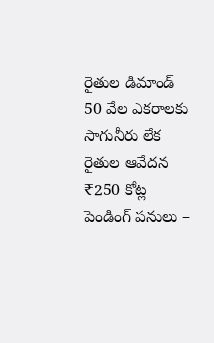రైతుల డిమాండ్
50 వేల ఎకరాలకు సాగునీరు లేక రైతుల ఆవేదన
₹250 కోట్ల పెండింగ్ పనులు –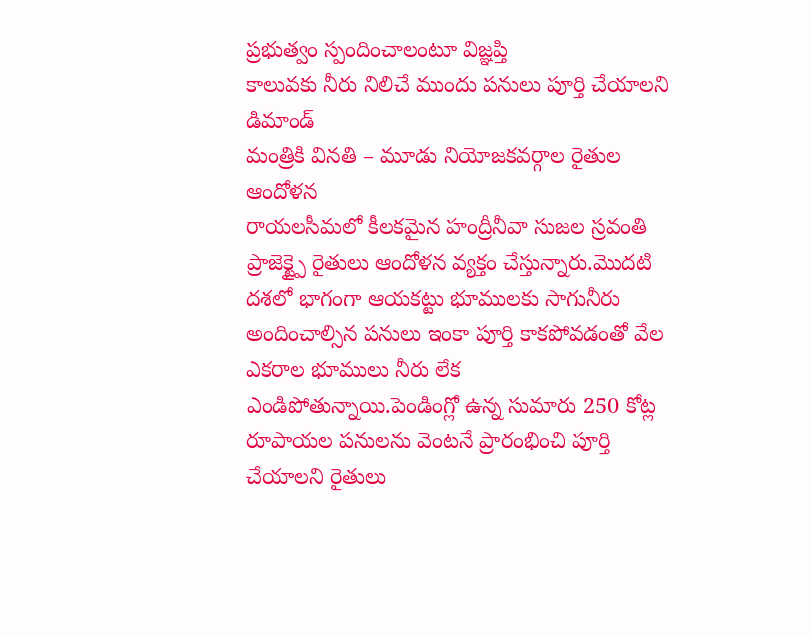ప్రభుత్వం స్పందించాలంటూ విజ్ఞప్తి
కాలువకు నీరు నిలిచే ముందు పనులు పూర్తి చేయాలని డిమాండ్
మంత్రికి వినతి – మూడు నియోజకవర్గాల రైతుల ఆందోళన
రాయలసీమలో కీలకమైన హంద్రీనీవా సుజల స్రవంతి ప్రాజెక్ట్పై రైతులు ఆందోళన వ్యక్తం చేస్తున్నారు.మొదటి దశలో భాగంగా ఆయకట్టు భూములకు సాగునీరు అందించాల్సిన పనులు ఇంకా పూర్తి కాకపోవడంతో వేల ఎకరాల భూములు నీరు లేక ఎండిపోతున్నాయి.పెండింగ్లో ఉన్న సుమారు 250 కోట్ల రూపాయల పనులను వెంటనే ప్రారంభించి పూర్తి చేయాలని రైతులు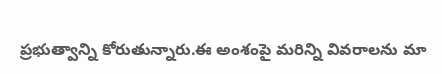ప్రభుత్వాన్ని కోరుతున్నారు.ఈ అంశంపై మరిన్ని వివరాలను మా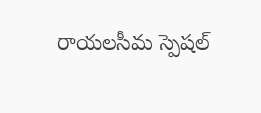రాయలసీమ స్పెషల్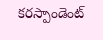కరస్పాండెంట్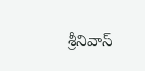శ్రీనివాస్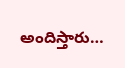అందిస్తారు…